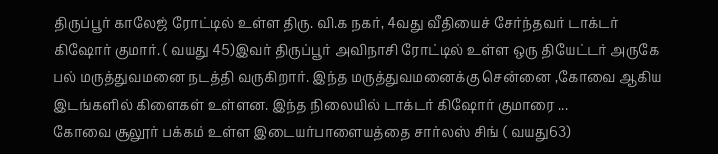திருப்பூர் காலேஜ் ரோட்டில் உள்ள திரு. வி.க நகர், 4வது வீதியைச் சேர்ந்தவர் டாக்டர் கிஷோர் குமார். ( வயது 45)இவர் திருப்பூர் அவிநாசி ரோட்டில் உள்ள ஒரு தியேட்டர் அருகே பல் மருத்துவமனை நடத்தி வருகிறார். இந்த மருத்துவமனைக்கு சென்னை ,கோவை ஆகிய இடங்களில் கிளைகள் உள்ளன. இந்த நிலையில் டாக்டர் கிஷோர் குமாரை ...
கோவை சூலூர் பக்கம் உள்ள இடையர்பாளையத்தை சார்லஸ் சிங் ( வயது63)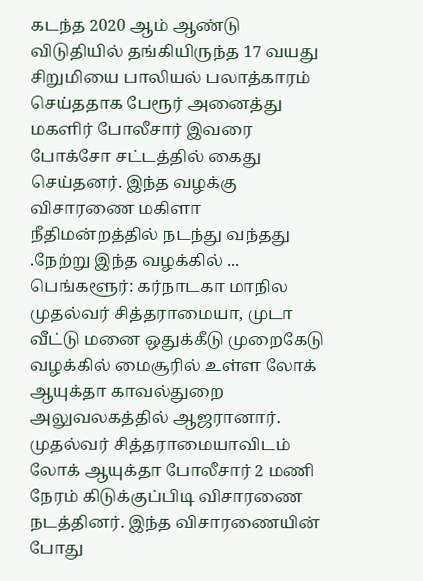கடந்த 2020 ஆம் ஆண்டு விடுதியில் தங்கியிருந்த 17 வயது சிறுமியை பாலியல் பலாத்காரம் செய்ததாக பேரூர் அனைத்து மகளிர் போலீசார் இவரை போக்சோ சட்டத்தில் கைது செய்தனர். இந்த வழக்கு விசாரணை மகிளா நீதிமன்றத்தில் நடந்து வந்தது .நேற்று இந்த வழக்கில் ...
பெங்களூர்: கர்நாடகா மாநில முதல்வர் சித்தராமையா, முடா வீட்டு மனை ஒதுக்கீடு முறைகேடு வழக்கில் மைசூரில் உள்ள லோக் ஆயுக்தா காவல்துறை அலுவலகத்தில் ஆஜரானார். முதல்வர் சித்தராமையாவிடம் லோக் ஆயுக்தா போலீசார் 2 மணி நேரம் கிடுக்குப்பிடி விசாரணை நடத்தினர். இந்த விசாரணையின் போது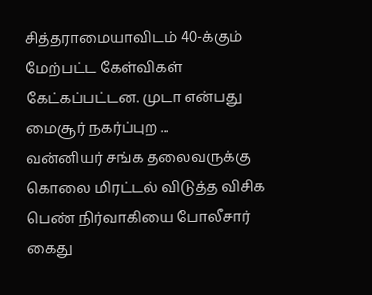சித்தராமையாவிடம் 40-க்கும் மேற்பட்ட கேள்விகள் கேட்கப்பட்டன. முடா என்பது மைசூர் நகர்ப்புற ...
வன்னியர் சங்க தலைவருக்கு கொலை மிரட்டல் விடுத்த விசிக பெண் நிர்வாகியை போலீசார் கைது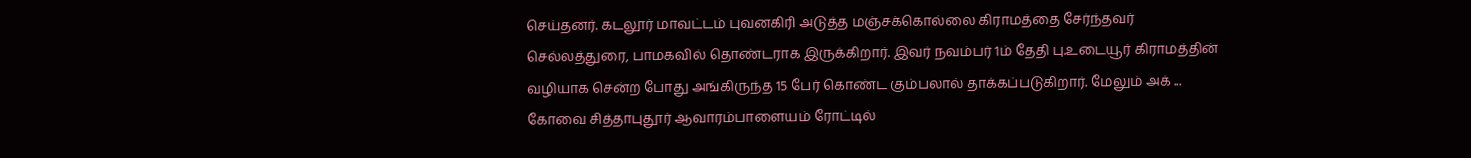செய்தனர். கடலூர் மாவட்டம் புவனகிரி அடுத்த மஞ்சக்கொல்லை கிராமத்தை சேர்ந்தவர் செல்லத்துரை, பாமகவில் தொண்டராக இருக்கிறார். இவர் நவம்பர் 1ம் தேதி பு.உடையூர் கிராமத்தின் வழியாக சென்ற போது அங்கிருந்த 15 பேர் கொண்ட கும்பலால் தாக்கப்படுகிறார். மேலும் அக் ...
கோவை சித்தாபுதூர் ஆவாரம்பாளையம் ரோட்டில்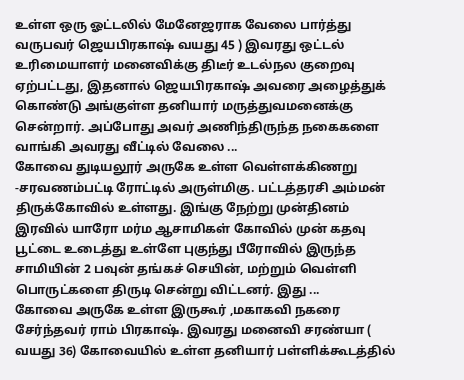உள்ள ஒரு ஓட்டலில் மேனேஜராக வேலை பார்த்து வருபவர் ஜெயபிரகாஷ் வயது 45 ) இவரது ஒட்டல் உரிமையாளர் மனைவிக்கு திடீர் உடல்நல குறைவு ஏற்பட்டது, இதனால் ஜெயபிரகாஷ் அவரை அழைத்துக் கொண்டு அங்குள்ள தனியார் மருத்துவமனைக்கு சென்றார். அப்போது அவர் அணிந்திருந்த நகைகளை வாங்கி அவரது வீட்டில் வேலை ...
கோவை துடியலூர் அருகே உள்ள வெள்ளக்கிணறு -சரவணம்பட்டி ரோட்டில் அருள்மிகு. பட்டத்தரசி அம்மன் திருக்கோவில் உள்ளது. இங்கு நேற்று முன்தினம் இரவில் யாரோ மர்ம ஆசாமிகள் கோவில் முன் கதவு பூட்டை உடைத்து உள்ளே புகுந்து பீரோவில் இருந்த சாமியின் 2 பவுன் தங்கச் செயின், மற்றும் வெள்ளி பொருட்களை திருடி சென்று விட்டனர். இது ...
கோவை அருகே உள்ள இருகூர் ,மகாகவி நகரை சேர்ந்தவர் ராம் பிரகாஷ். இவரது மனைவி சரண்யா ( வயது 36) கோவையில் உள்ள தனியார் பள்ளிக்கூடத்தில்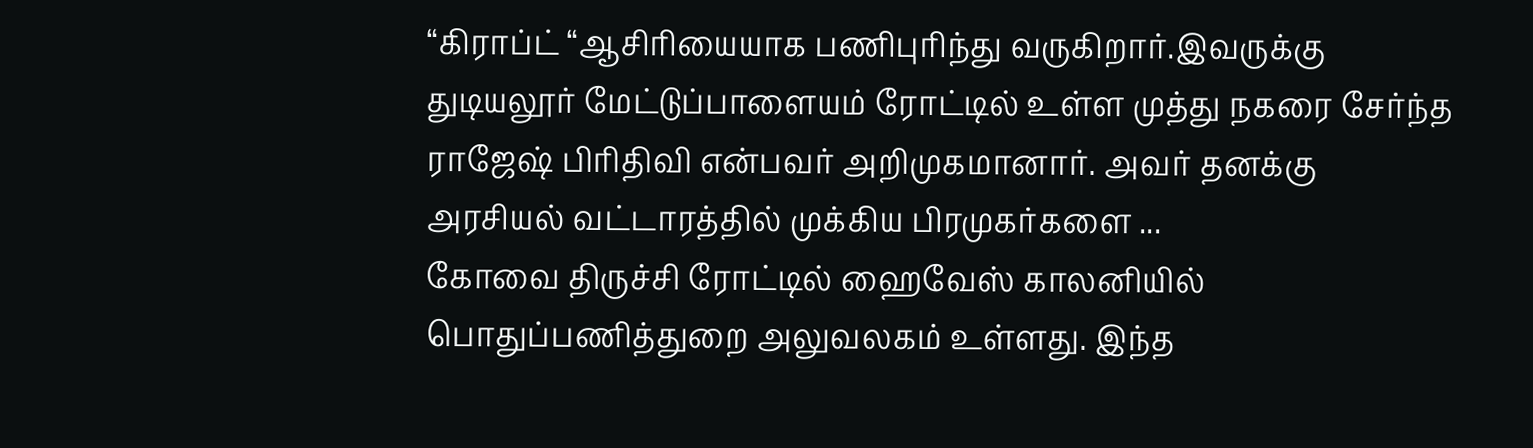“கிராப்ட் “ஆசிரியையாக பணிபுரிந்து வருகிறார்.இவருக்கு துடியலூர் மேட்டுப்பாளையம் ரோட்டில் உள்ள முத்து நகரை சேர்ந்த ராஜேஷ் பிரிதிவி என்பவர் அறிமுகமானார். அவர் தனக்கு அரசியல் வட்டாரத்தில் முக்கிய பிரமுகர்களை ...
கோவை திருச்சி ரோட்டில் ஹைவேஸ் காலனியில் பொதுப்பணித்துறை அலுவலகம் உள்ளது. இந்த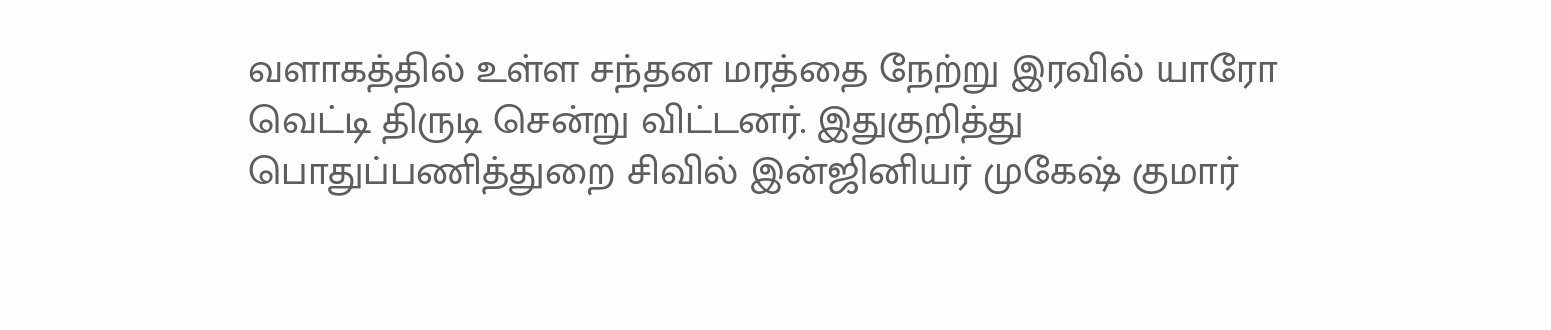வளாகத்தில் உள்ள சந்தன மரத்தை நேற்று இரவில் யாரோ வெட்டி திருடி சென்று விட்டனர். இதுகுறித்து பொதுப்பணித்துறை சிவில் இன்ஜினியர் முகேஷ் குமார்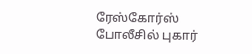ரேஸ்கோர்ஸ் போலீசில் புகார்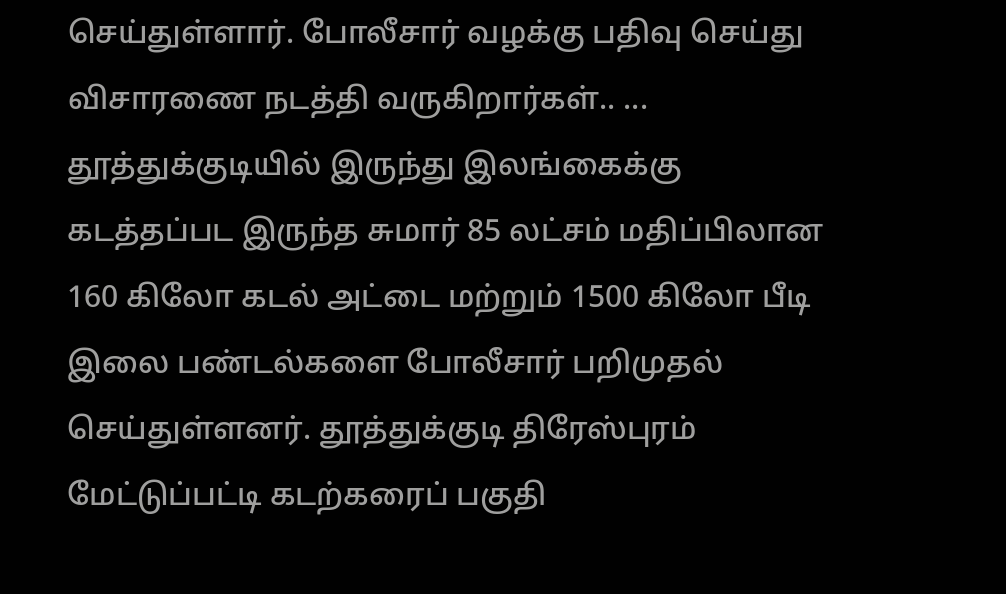செய்துள்ளார். போலீசார் வழக்கு பதிவு செய்து விசாரணை நடத்தி வருகிறார்கள்.. ...
தூத்துக்குடியில் இருந்து இலங்கைக்கு கடத்தப்பட இருந்த சுமார் 85 லட்சம் மதிப்பிலான 160 கிலோ கடல் அட்டை மற்றும் 1500 கிலோ பீடி இலை பண்டல்களை போலீசார் பறிமுதல் செய்துள்ளனர். தூத்துக்குடி திரேஸ்புரம் மேட்டுப்பட்டி கடற்கரைப் பகுதி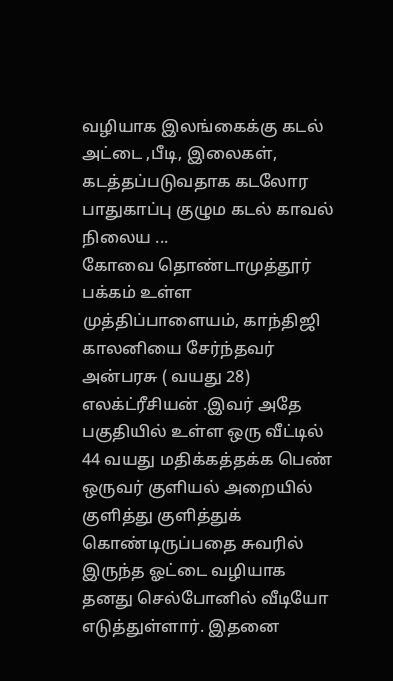வழியாக இலங்கைக்கு கடல் அட்டை ,பீடி, இலைகள், கடத்தப்படுவதாக கடலோர பாதுகாப்பு குழும கடல் காவல் நிலைய ...
கோவை தொண்டாமுத்தூர் பக்கம் உள்ள முத்திப்பாளையம், காந்திஜி காலனியை சேர்ந்தவர் அன்பரசு ( வயது 28) எலக்ட்ரீசியன் .இவர் அதே பகுதியில் உள்ள ஒரு வீட்டில் 44 வயது மதிக்கத்தக்க பெண் ஒருவர் குளியல் அறையில் குளித்து குளித்துக் கொண்டிருப்பதை சுவரில் இருந்த ஓட்டை வழியாக தனது செல்போனில் வீடியோ எடுத்துள்ளார். இதனை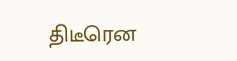திடீரென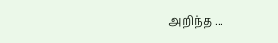அறிந்த ...